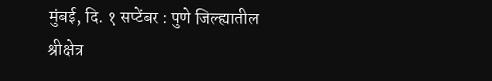मुंबई, दि. १ सप्टेंबर : पुणे जिल्ह्यातील श्रीक्षेत्र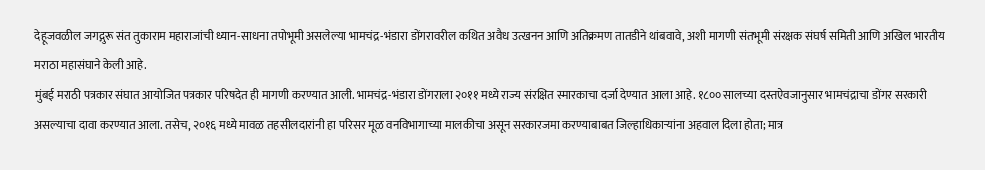देहूजवळील जगद्गुरू संत तुकाराम महाराजांची ध्यान-साधना तपोभूमी असलेल्या भामचंद्र-भंडारा डोंगरावरील कथित अवैध उत्खनन आणि अतिक्रमण तातडीने थांबवावे, अशी मागणी संतभूमी संरक्षक संघर्ष समिती आणि अखिल भारतीय मराठा महासंघाने केली आहे.
मुंबई मराठी पत्रकार संघात आयोजित पत्रकार परिषदेत ही मागणी करण्यात आली. भामचंद्र-भंडारा डोंगराला २०११ मध्ये राज्य संरक्षित स्मारकाचा दर्जा देण्यात आला आहे. १८०० सालच्या दस्तऐवजानुसार भामचंद्राचा डोंगर सरकारी असल्याचा दावा करण्यात आला. तसेच, २०१६ मध्ये मावळ तहसीलदारांनी हा परिसर मूळ वनविभागाच्या मालकीचा असून सरकारजमा करण्याबाबत जिल्हाधिकाऱ्यांना अहवाल दिला होता; मात्र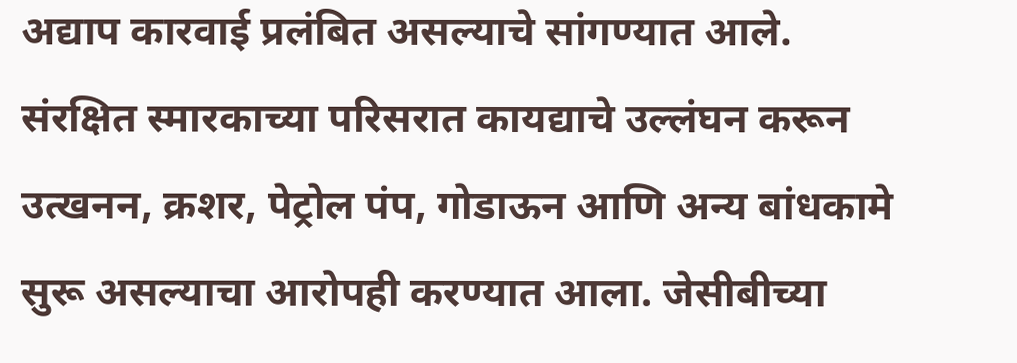अद्याप कारवाई प्रलंबित असल्याचे सांगण्यात आले.
संरक्षित स्मारकाच्या परिसरात कायद्याचे उल्लंघन करून उत्खनन, क्रशर, पेट्रोल पंप, गोडाऊन आणि अन्य बांधकामे सुरू असल्याचा आरोपही करण्यात आला. जेसीबीच्या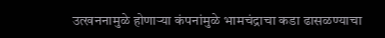उत्खननामुळे होणाऱ्या कंपनांमुळे भामचंद्राचा कडा ढासळण्याचा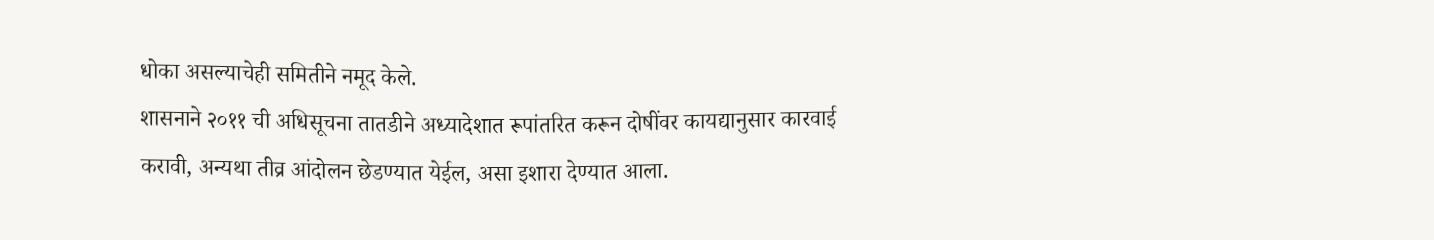धोका असल्याचेही समितीने नमूद केले.
शासनाने २०११ ची अधिसूचना तातडीने अध्यादेशात रूपांतरित करून दोषींवर कायद्यानुसार कारवाई करावी, अन्यथा तीव्र आंदोलन छेडण्यात येईल, असा इशारा देण्यात आला.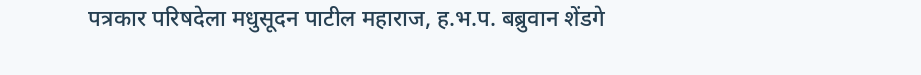पत्रकार परिषदेला मधुसूदन पाटील महाराज, ह.भ.प. बब्रुवान शेंडगे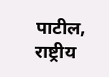पाटील, राष्ट्रीय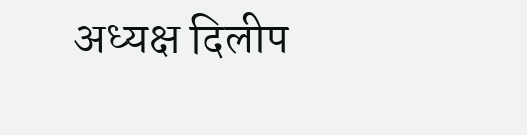अध्यक्ष दिलीप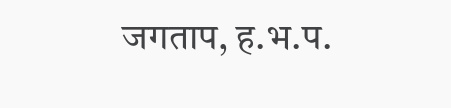जगताप, ह.भ.प.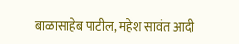बाळासाहेब पाटील, महेश सावंत आदी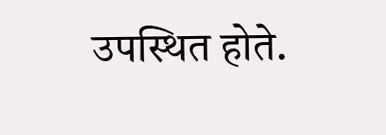उपस्थित होते.